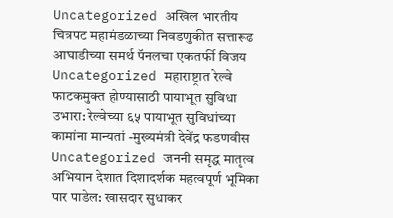Uncategorized अखिल भारतीय चित्रपट महामंडळाच्या निवडणुकीत सत्तारूढ आघाडीच्या समर्थ पॅनलचा एकतर्फी विजय
Uncategorized महाराष्ट्रात रेल्वे फाटकमुक्त होण्यासाठी पायाभूत सुविधा उभारा: रेल्वेच्या ६५ पायाभूत सुविधांच्या कामांना मान्यतां -मुख्यमंत्री देवेंद्र फडणवीस
Uncategorized जननी समृद्ध मातृत्व अभियान देशात दिशादर्शक महत्वपूर्ण भूमिका पार पाडेल: खासदार सुधाकर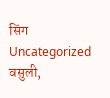सिंग
Uncategorized वसुली,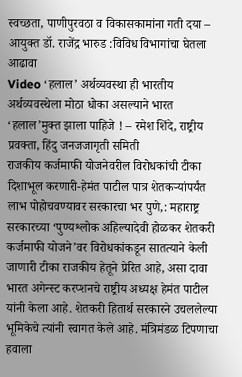स्वच्छता, पाणीपुरवठा व विकासकामांना गती दया – आयुक्त डॉ. राजेंद्र भारुड :विविध विभागांचा घेतला आढावा
Video ‘हलाल’ अर्थव्यवस्था ही भारतीय अर्थव्यवस्थेला मोठा धोका असल्याने भारत ‘हलाल’मुक्त झाला पाहिजे ! – रमेश शिंदे, राष्ट्रीय प्रवक्ता, हिंदु जनजजागृती समिती
राजकीय कर्जमाफी योजनेवरील विरोधकांची टीका दिशाभूल करणारी-हेमंत पाटील पात्र शेतकऱ्यांपर्यंत लाभ पोहोचवण्यावर सरकारचा भर पुणे,: महाराष्ट्र सरकारच्या ‘पुण्यश्लोक अहिल्यादेवी होळकर शेतकरी कर्जमाफी योजने’वर विरोधकांकडून सातत्याने केली जाणारी टीका राजकीय हेतूने प्रेरित आहे, असा दावा भारत अगेन्स्ट करप्शनचे राष्ट्रीय अध्यक्ष हेमंत पाटील यांनी केला आहे. शेतकरी हितार्थ सरकारने उचललेल्या भूमिकेचे त्यांनी स्वागत केले आहे. मंत्रिमंडळ टिपणाचा हवाला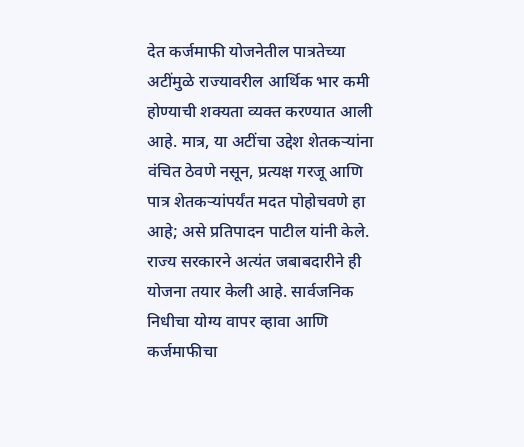देत कर्जमाफी योजनेतील पात्रतेच्या अटींमुळे राज्यावरील आर्थिक भार कमी होण्याची शक्यता व्यक्त करण्यात आली आहे. मात्र, या अटींचा उद्देश शेतकऱ्यांना वंचित ठेवणे नसून, प्रत्यक्ष गरजू आणि पात्र शेतकऱ्यांपर्यंत मदत पोहोचवणे हा आहे; असे प्रतिपादन पाटील यांनी केले. राज्य सरकारने अत्यंत जबाबदारीने ही योजना तयार केली आहे. सार्वजनिक निधीचा योग्य वापर व्हावा आणि कर्जमाफीचा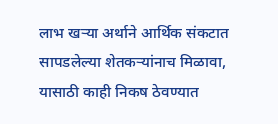लाभ खऱ्या अर्थाने आर्थिक संकटात सापडलेल्या शेतकऱ्यांनाच मिळावा, यासाठी काही निकष ठेवण्यात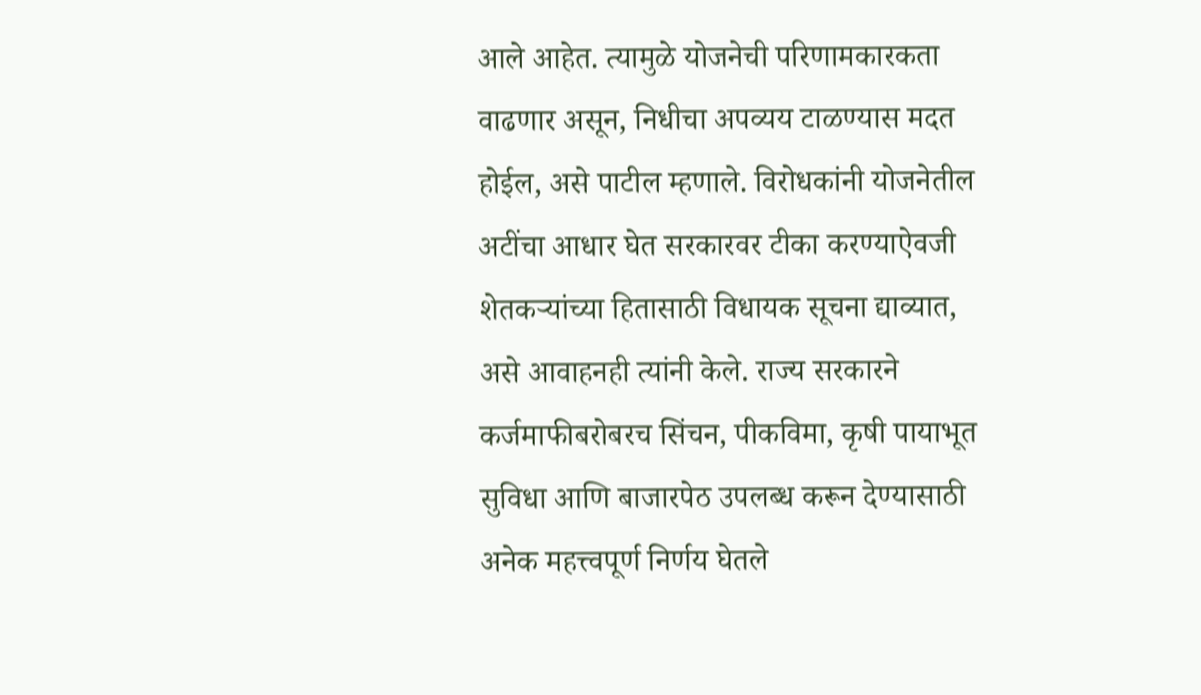आले आहेत. त्यामुळे योजनेची परिणामकारकता वाढणार असून, निधीचा अपव्यय टाळण्यास मदत होईल, असे पाटील म्हणाले. विरोधकांनी योजनेतील अटींचा आधार घेत सरकारवर टीका करण्याऐवजी शेतकऱ्यांच्या हितासाठी विधायक सूचना द्याव्यात, असे आवाहनही त्यांनी केले. राज्य सरकारने कर्जमाफीबरोबरच सिंचन, पीकविमा, कृषी पायाभूत सुविधा आणि बाजारपेठ उपलब्ध करून देण्यासाठी अनेक महत्त्वपूर्ण निर्णय घेतले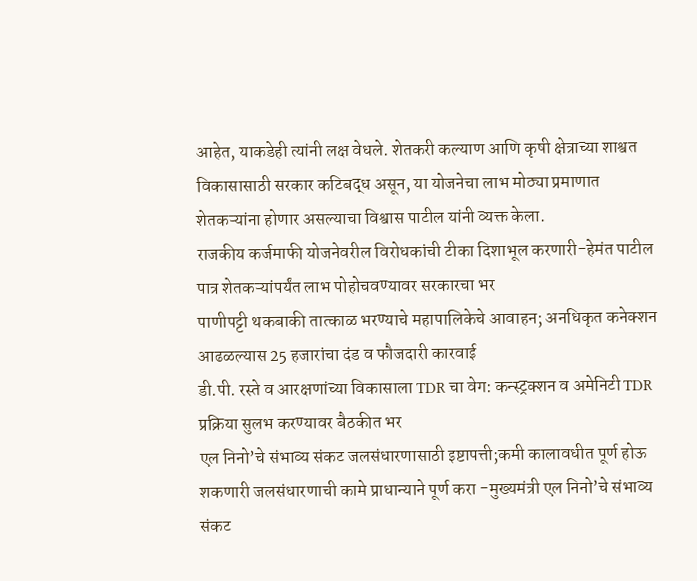आहेत, याकडेही त्यांनी लक्ष वेधले. शेतकरी कल्याण आणि कृषी क्षेत्राच्या शाश्वत विकासासाठी सरकार कटिबद्ध असून, या योजनेचा लाभ मोठ्या प्रमाणात शेतकऱ्यांना होणार असल्याचा विश्वास पाटील यांनी व्यक्त केला.
राजकीय कर्जमाफी योजनेवरील विरोधकांची टीका दिशाभूल करणारी-हेमंत पाटील पात्र शेतकऱ्यांपर्यंत लाभ पोहोचवण्यावर सरकारचा भर
पाणीपट्टी थकबाकी तात्काळ भरण्याचे महापालिकेचे आवाहन; अनधिकृत कनेक्शन आढळल्यास 25 हजारांचा दंड व फौजदारी कारवाई
डी.पी. रस्ते व आरक्षणांच्या विकासाला TDR चा वेग: कन्स्ट्रक्शन व अमेनिटी TDR प्रक्रिया सुलभ करण्यावर बैठकीत भर
एल निनो’चे संभाव्य संकट जलसंधारणासाठी इष्टापत्ती;कमी कालावधीत पूर्ण होऊ शकणारी जलसंधारणाची कामे प्राधान्याने पूर्ण करा -मुख्यमंत्री एल निनो’चे संभाव्य संकट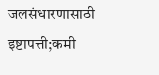जलसंधारणासाठी इष्टापत्ती;कमी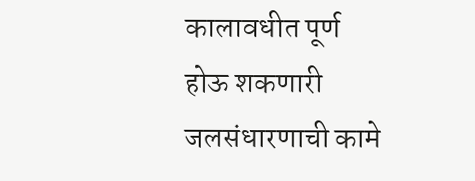कालावधीत पूर्ण होऊ शकणारी जलसंधारणाची कामे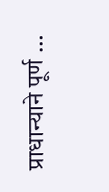प्राधान्याने पूर्ण …